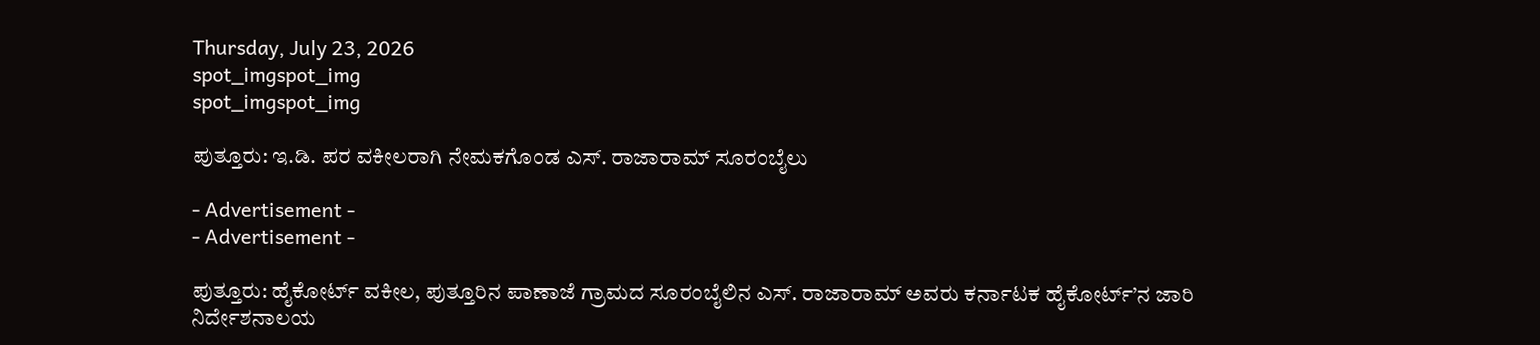Thursday, July 23, 2026
spot_imgspot_img
spot_imgspot_img

ಪುತ್ತೂರು: ಇ.ಡಿ. ಪರ ವಕೀಲರಾಗಿ ನೇಮಕಗೊಂಡ ಎಸ್. ರಾಜಾರಾಮ್ ಸೂರಂಬೈಲು

- Advertisement -
- Advertisement -

ಪುತ್ತೂರು: ಹೈಕೋರ್ಟ್ ವಕೀಲ, ಪುತ್ತೂರಿನ ಪಾಣಾಜೆ ಗ್ರಾಮದ ಸೂರಂಬೈಲಿನ ಎಸ್. ರಾಜಾರಾಮ್ ಅವರು ಕರ್ನಾಟಕ ಹೈಕೋರ್ಟ್’ನ ಜಾರಿ ನಿರ್ದೇಶನಾಲಯ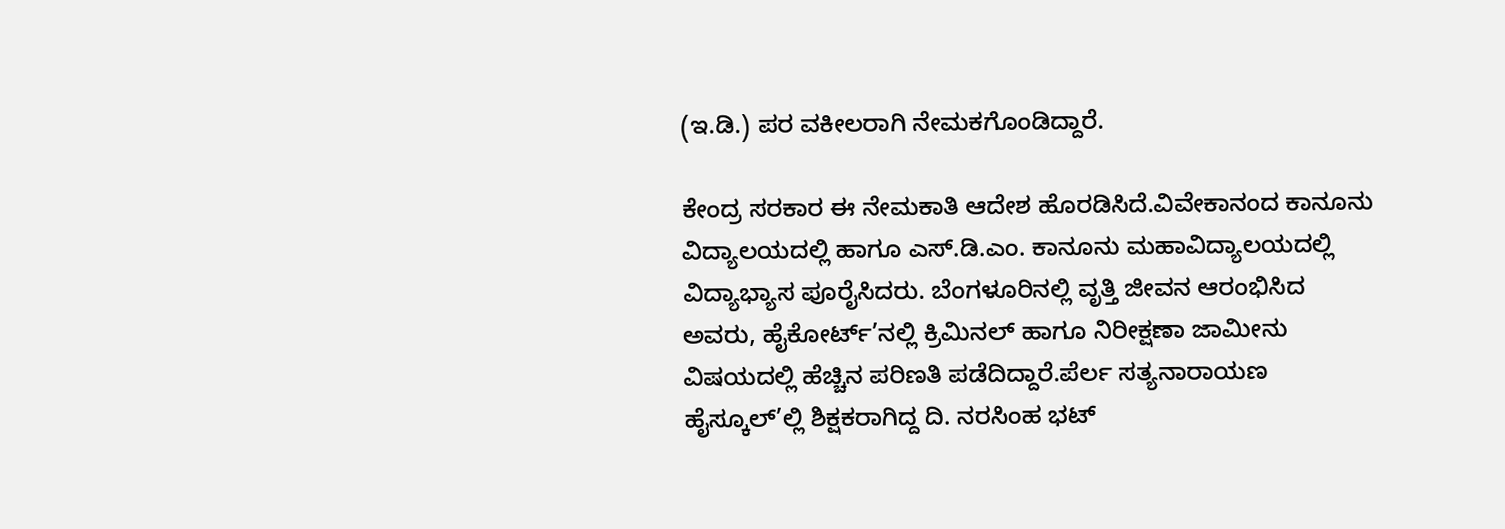(ಇ.ಡಿ.) ಪರ ವಕೀಲರಾಗಿ ನೇಮಕಗೊಂಡಿದ್ದಾರೆ.

ಕೇಂದ್ರ ಸರಕಾರ ಈ ನೇಮಕಾತಿ ಆದೇಶ ಹೊರಡಿಸಿದೆ.ವಿವೇಕಾನಂದ ಕಾನೂನು ವಿದ್ಯಾಲಯದಲ್ಲಿ ಹಾಗೂ ಎಸ್.ಡಿ.ಎಂ. ಕಾನೂನು ಮಹಾವಿದ್ಯಾಲಯದಲ್ಲಿ ವಿದ್ಯಾಭ್ಯಾಸ ಪೂರೈಸಿದರು. ಬೆಂಗಳೂರಿನಲ್ಲಿ ವೃತ್ತಿ ಜೀವನ ಆರಂಭಿಸಿದ ಅವರು, ಹೈಕೋರ್ಟ್’ನಲ್ಲಿ ಕ್ರಿಮಿನಲ್ ಹಾಗೂ ನಿರೀಕ್ಷಣಾ ಜಾಮೀನು ವಿಷಯದಲ್ಲಿ ಹೆಚ್ಚಿನ ಪರಿಣತಿ ಪಡೆದಿದ್ದಾರೆ.ಪೆರ್ಲ ಸತ್ಯನಾರಾಯಣ ಹೈಸ್ಕೂಲ್’ಲ್ಲಿ ಶಿಕ್ಷಕರಾಗಿದ್ದ ದಿ. ನರಸಿಂಹ ಭಟ್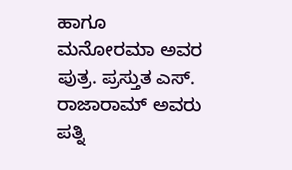ಹಾಗೂ ಮನೋರಮಾ ಅವರ ಪುತ್ರ. ಪ್ರಸ್ತುತ ಎಸ್. ರಾಜಾರಾಮ್ ಅವರು ಪತ್ನಿ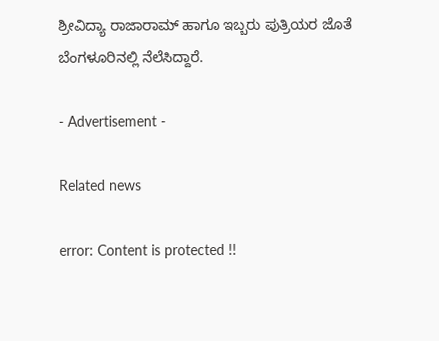ಶ್ರೀವಿದ್ಯಾ ರಾಜಾರಾಮ್ ಹಾಗೂ ಇಬ್ಬರು ಪುತ್ರಿಯರ ಜೊತೆ ಬೆಂಗಳೂರಿನಲ್ಲಿ ನೆಲೆಸಿದ್ದಾರೆ.

- Advertisement -

Related news

error: Content is protected !!